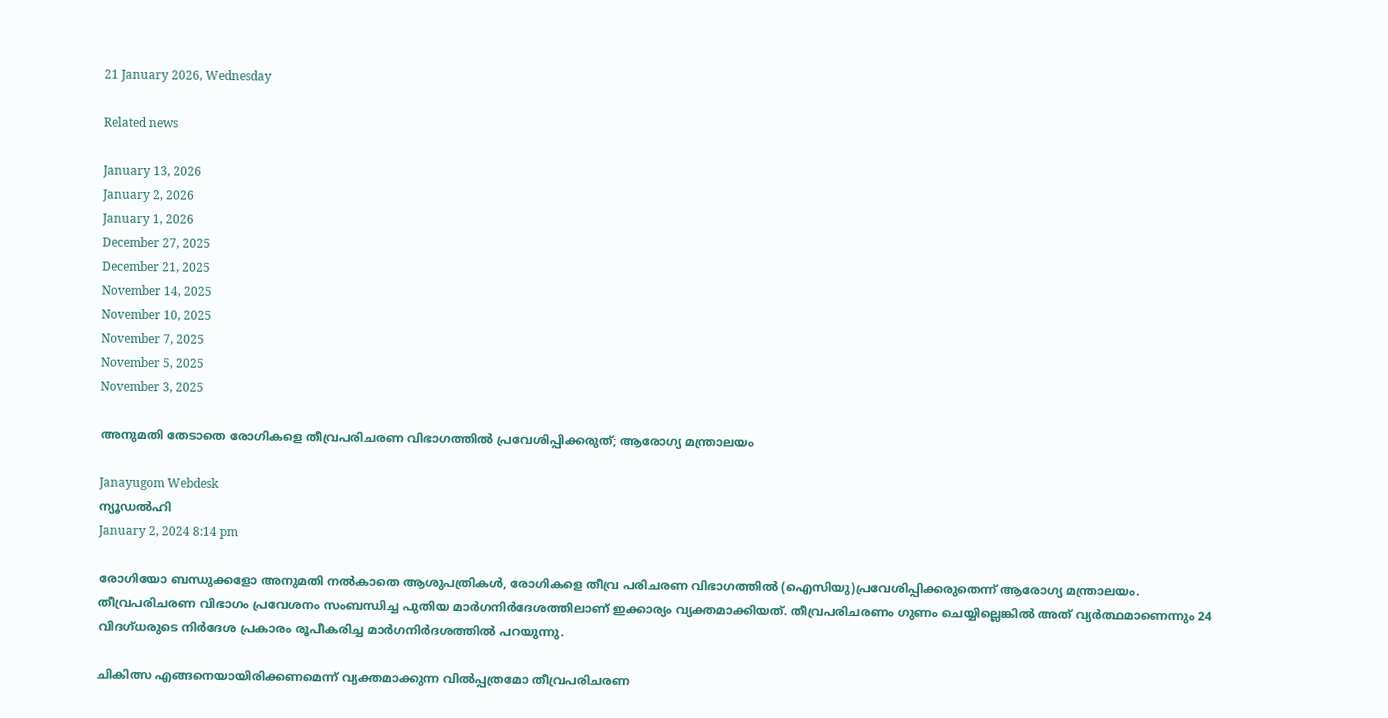21 January 2026, Wednesday

Related news

January 13, 2026
January 2, 2026
January 1, 2026
December 27, 2025
December 21, 2025
November 14, 2025
November 10, 2025
November 7, 2025
November 5, 2025
November 3, 2025

അനുമതി തേടാതെ രോഗികളെ തീവ്രപരിചരണ വിഭാഗത്തില്‍ പ്രവേശിപ്പിക്കരുത്; ആരോഗ്യ മന്ത്രാലയം

Janayugom Webdesk
ന്യൂഡല്‍ഹി
January 2, 2024 8:14 pm

രോഗിയോ ബന്ധുക്കളോ അനുമതി നല്‍കാതെ ആശുപത്രികള്‍, രോഗികളെ തീവ്ര പരിചരണ വിഭാഗത്തില്‍ (ഐസിയു)പ്രവേശിപ്പിക്കരുതെന്ന് ആരോഗ്യ മന്ത്രാലയം. തീവ്രപരിചരണ വിഭാഗം പ്രവേശനം സംബന്ധിച്ച പുതിയ മാര്‍ഗനിര്‍ദേശത്തിലാണ് ഇക്കാര്യം വ്യക്തമാക്കിയത്. തീവ്രപരിചരണം ഗുണം ചെയ്യില്ലെങ്കില്‍ അത് വ്യർത്ഥമാണെന്നും 24 വിദഗ്ധരുടെ നിര്‍ദേശ പ്രകാരം രൂപീകരിച്ച മാര്‍ഗനിര്‍ദശത്തില്‍ പറയുന്നു.

ചികിത്സ എങ്ങനെയായിരിക്കണമെന്ന് വ്യക്തമാക്കുന്ന വില്‍പ്പത്രമോ തീവ്രപരിചരണ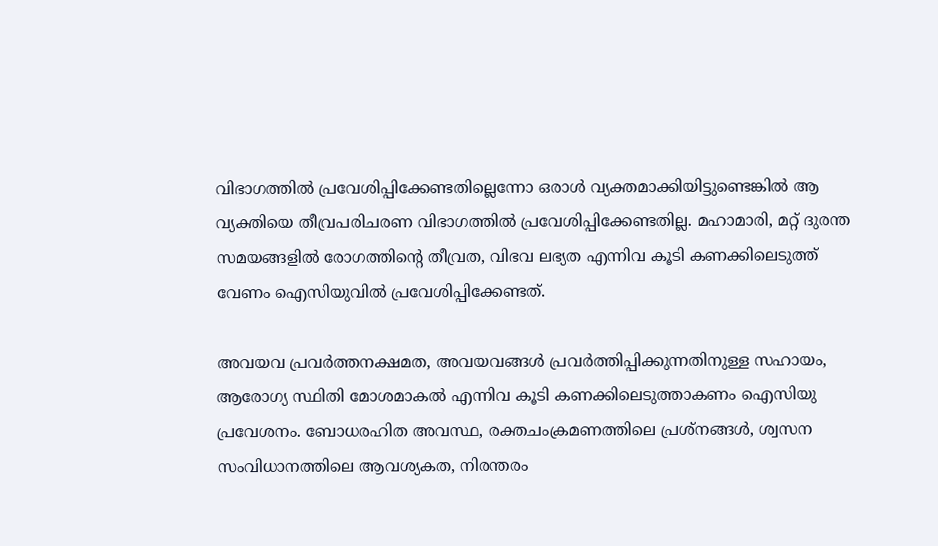വിഭാഗത്തില്‍ പ്രവേശിപ്പിക്കേണ്ടതില്ലെന്നോ ഒരാള്‍ വ്യക്തമാക്കിയിട്ടുണ്ടെങ്കില്‍ ആ വ്യക്തിയെ തീവ്രപരിചരണ വിഭാഗത്തില്‍ പ്രവേശിപ്പിക്കേണ്ടതില്ല. മഹാമാരി, മറ്റ് ദുരന്ത സമയങ്ങളില്‍ രോഗത്തിന്റെ തീവ്രത, വിഭവ ലഭ്യത എന്നിവ കൂടി കണക്കിലെടുത്ത് വേണം ഐസിയുവില്‍ പ്രവേശിപ്പിക്കേണ്ടത്.

അവയവ പ്രവര്‍ത്തനക്ഷമത, അവയവങ്ങള്‍ പ്രവര്‍ത്തിപ്പിക്കുന്നതിനുള്ള സഹായം, ആരോഗ്യ സ്ഥിതി മോശമാകല്‍ എന്നിവ കൂടി കണക്കിലെടുത്താകണം ഐസിയു പ്രവേശനം. ബോധരഹിത അവസ്ഥ, രക്തചംക്രമണത്തിലെ പ്രശ്നങ്ങള്‍, ശ്വസന സംവിധാനത്തിലെ ആവശ്യകത, നിരന്തരം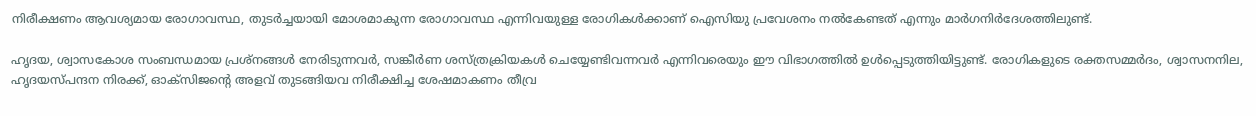നിരീക്ഷണം ആവശ്യമായ രോഗാവസ്ഥ, തുടര്‍ച്ചയായി മോശമാകുന്ന രോഗാവസ്ഥ എന്നിവയുള്ള രോഗികള്‍ക്കാണ് ഐസിയു പ്രവേശനം നല്‍കേണ്ടത് എന്നും മാര്‍ഗനിര്‍ദേശത്തിലുണ്ട്.

ഹൃദയ, ശ്വാസകോശ സംബന്ധമായ പ്രശ്നങ്ങള്‍ നേരിടുന്നവര്‍, സങ്കീര്‍ണ ശസ്ത്രക്രിയകള്‍ ചെയ്യേണ്ടിവന്നവര്‍ എന്നിവരെയും ഈ വിഭാഗത്തില്‍ ഉള്‍പ്പെടുത്തിയിട്ടുണ്ട്. രോഗികളുടെ രക്തസമ്മര്‍ദം, ശ്വാസനനില, ഹൃദയസ്പന്ദന നിരക്ക്, ഓക്സിജന്റെ അളവ് തുടങ്ങിയവ നിരീക്ഷിച്ച ശേഷമാകണം തീവ്ര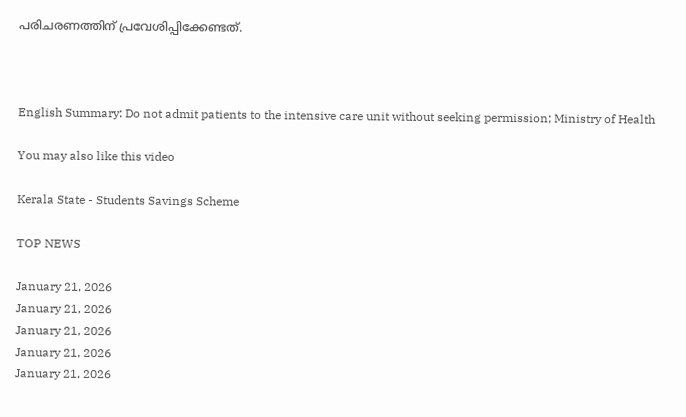പരിചരണത്തിന് പ്രവേശിപ്പിക്കേണ്ടത്.



English Summary: Do not admit patients to the intensive care unit without seeking permission; Ministry of Health

You may also like this video

Kerala State - Students Savings Scheme

TOP NEWS

January 21, 2026
January 21, 2026
January 21, 2026
January 21, 2026
January 21, 2026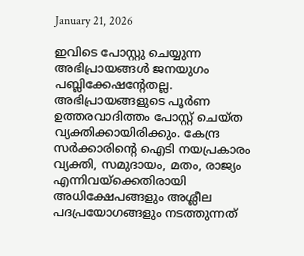January 21, 2026

ഇവിടെ പോസ്റ്റു ചെയ്യുന്ന അഭിപ്രായങ്ങള്‍ ജനയുഗം പബ്ലിക്കേഷന്റേതല്ല. അഭിപ്രായങ്ങളുടെ പൂര്‍ണ ഉത്തരവാദിത്തം പോസ്റ്റ് ചെയ്ത വ്യക്തിക്കായിരിക്കും. കേന്ദ്ര സര്‍ക്കാരിന്റെ ഐടി നയപ്രകാരം വ്യക്തി, സമുദായം, മതം, രാജ്യം എന്നിവയ്‌ക്കെതിരായി അധിക്ഷേപങ്ങളും അശ്ലീല പദപ്രയോഗങ്ങളും നടത്തുന്നത്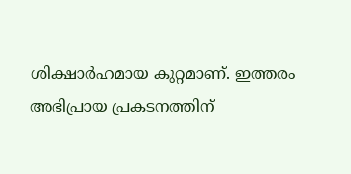ശിക്ഷാര്‍ഹമായ കുറ്റമാണ്. ഇത്തരം അഭിപ്രായ പ്രകടനത്തിന്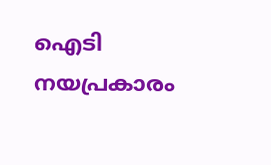ഐടി നയപ്രകാരം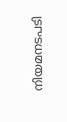നിയമനടപടി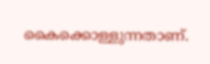കൈക്കൊള്ളുന്നതാണ്.